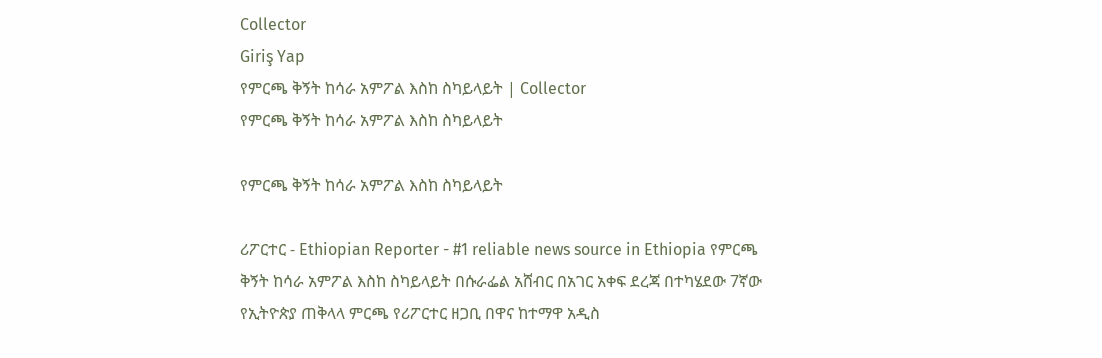Collector
Giriş Yap
የምርጫ ቅኝት ከሳራ አምፖል እስከ ስካይላይት | Collector
የምርጫ ቅኝት ከሳራ አምፖል እስከ ስካይላይት

የምርጫ ቅኝት ከሳራ አምፖል እስከ ስካይላይት

ሪፖርተር - Ethiopian Reporter - #1 reliable news source in Ethiopia የምርጫ ቅኝት ከሳራ አምፖል እስከ ስካይላይት በሱራፌል አሸብር በአገር አቀፍ ደረጃ በተካሄደው 7ኛው የኢትዮጵያ ጠቅላላ ምርጫ የሪፖርተር ዘጋቢ በዋና ከተማዋ አዲስ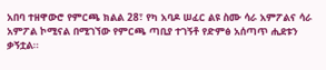አበባ ተዘዋውሮ የምርጫ ክልል 28፣ የካ አባዶ ሠፈር ልዩ ስሙ ሳራ አምፖልና ሳራ አምፖል ኮሚናል በሚገኘው የምርጫ ጣቢያ ተገኝቶ የድምፅ አሰጣጥ ሒደቱን ቃኝቷል፡፡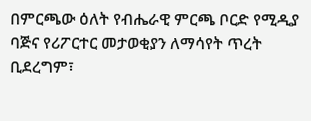በምርጫው ዕለት የብሔራዊ ምርጫ ቦርድ የሚዲያ ባጅና የሪፖርተር መታወቂያን ለማሳየት ጥረት ቢደረግም፣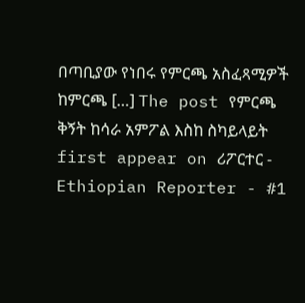በጣቢያው የነበሩ የምርጫ አስፈጻሚዎች ከምርጫ […] The post የምርጫ ቅኝት ከሳራ አምፖል እስከ ስካይላይት first appear on ሪፖርተር - Ethiopian Reporter - #1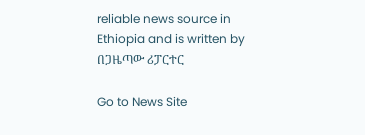reliable news source in Ethiopia and is written by በጋዜጣው ሪፓርተር

Go to News Site